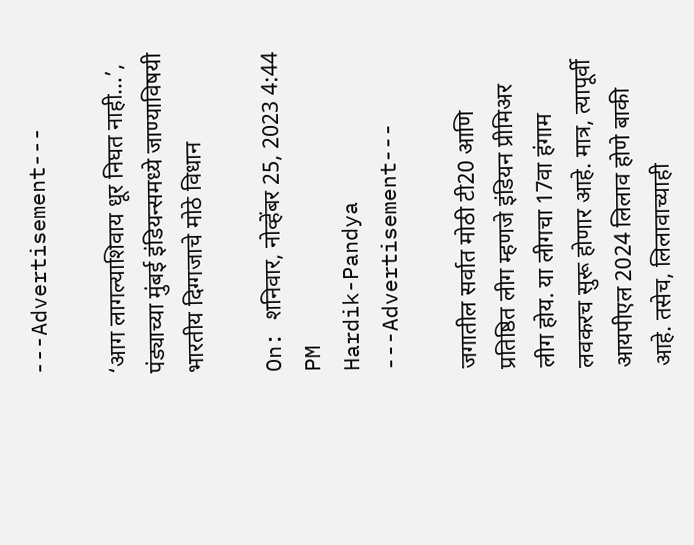---Advertisement---

‘आग लागल्याशिवाय धूर निघत नाही…’, पंड्याच्या मुंबई इंडियन्समध्ये जाण्याविषयी भारतीय दिग्गजाचे मोठे विधान

On: शनिवार, नोव्हेंबर 25, 2023 4:44 PM
Hardik-Pandya
---Advertisement---

जगातील सर्वात मोठी टी20 आणि प्रतिष्ठित लीग म्हणजे इंडियन प्रीमिअर लीग होय. या लीगचा 17वा हंगाम लवकरच सुरू होणार आहे. मात्र, त्यापूर्वी आयपीएल 2024 लिलाव होणे बाकी आहे. तसेच, लिलावाच्याही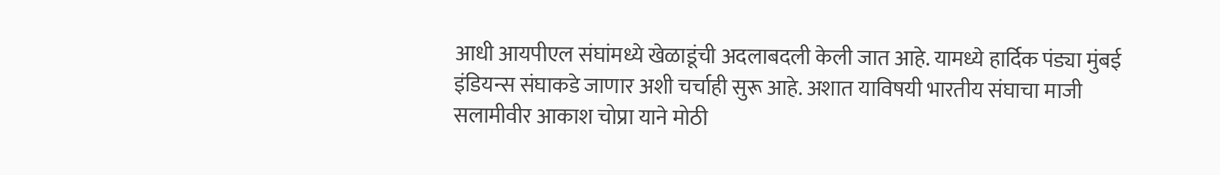आधी आयपीएल संघांमध्ये खेळाडूंची अदलाबदली केली जात आहे. यामध्ये हार्दिक पंड्या मुंबई इंडियन्स संघाकडे जाणार अशी चर्चाही सुरू आहे. अशात याविषयी भारतीय संघाचा माजी सलामीवीर आकाश चोप्रा याने मोठी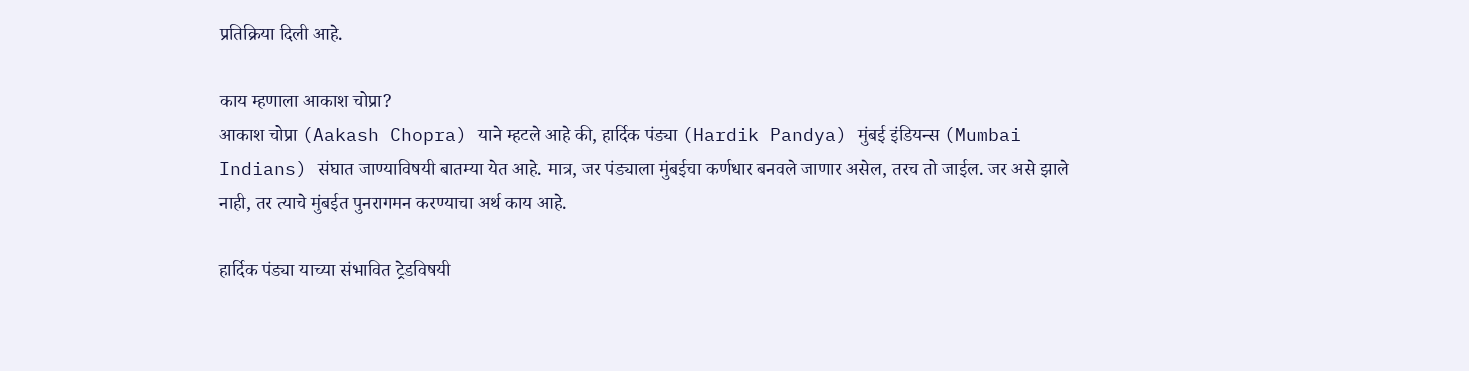प्रतिक्रिया दिली आहे.

काय म्हणाला आकाश चोप्रा?
आकाश चोप्रा (Aakash Chopra) याने म्हटले आहे की, हार्दिक पंड्या (Hardik Pandya) मुंबई इंडियन्स (Mumbai Indians) संघात जाण्याविषयी बातम्या येत आहे. मात्र, जर पंड्याला मुंबईचा कर्णधार बनवले जाणार असेल, तरच तो जाईल. जर असे झाले नाही, तर त्याचे मुंबईत पुनरागमन करण्याचा अर्थ काय आहे.

हार्दिक पंड्या याच्या संभावित ट्रेडविषयी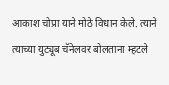आकाश चोप्रा याने मोठे विधान केले. त्याने त्याच्या युट्यूब चॅनेलवर बोलताना म्हटले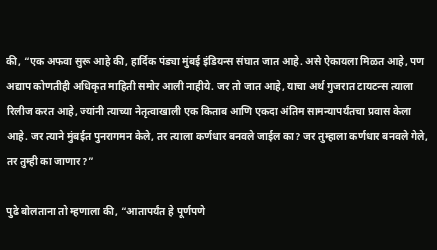की, “एक अफवा सुरू आहे की, हार्दिक पंड्या मुंबई इंडियन्स संघात जात आहे. असे ऐकायला मिळत आहे, पण अद्याप कोणतीही अधिकृत माहिती समोर आली नाहीये. जर तो जात आहे, याचा अर्थ गुजरात टायटन्स त्याला रिलीज करत आहे, ज्यांनी त्याच्या नेतृत्वाखाली एक किताब आणि एकदा अंतिम सामन्यापर्यंतचा प्रवास केला आहे. जर त्याने मुंबईत पुनरागमन केले, तर त्याला कर्णधार बनवले जाईल का? जर तुम्हाला कर्णधार बनवले गेले, तर तुम्ही का जाणार?”

पुढे बोलताना तो म्हणाला की, “आतापर्यंत हे पूर्णपणे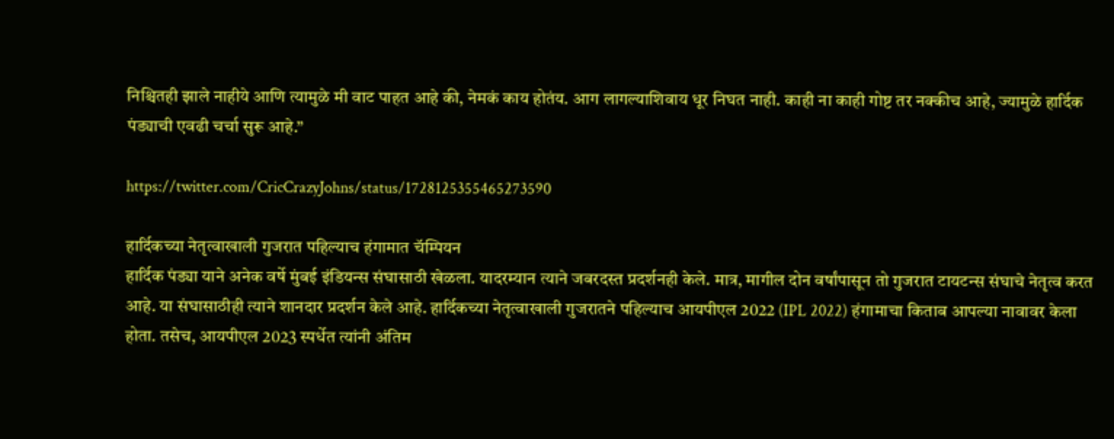निश्चितही झाले नाहीये आणि त्यामुळे मी वाट पाहत आहे की, नेमकं काय होतंय. आग लागल्याशिवाय धूर निघत नाही. काही ना काही गोष्ट तर नक्कीच आहे, ज्यामुळे हार्दिक पंड्याची एवढी चर्चा सुरू आहे.”

https://twitter.com/CricCrazyJohns/status/1728125355465273590

हार्दिकच्या नेतृत्वाखाली गुजरात पहिल्याच हंगामात चॅम्पियन
हार्दिक पंड्या याने अनेक वर्षे मुंबई इंडियन्स संघासाठी खेळला. यादरम्यान त्याने जबरदस्त प्रदर्शनही केले. मात्र, मागील दोन वर्षांपासून तो गुजरात टायटन्स संघाचे नेतृत्व करत आहे. या संघासाठीही त्याने शानदार प्रदर्शन केले आहे. हार्दिकच्या नेतृत्वाखाली गुजरातने पहिल्याच आयपीएल 2022 (IPL 2022) हंगामाचा किताब आपल्या नावावर केला होता. तसेच, आयपीएल 2023 स्पर्धेत त्यांनी अंतिम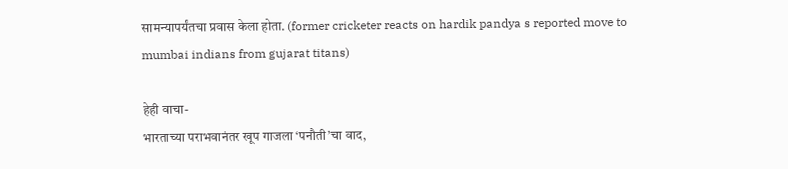सामन्यापर्यंतचा प्रवास केला होता. (former cricketer reacts on hardik pandya s reported move to mumbai indians from gujarat titans)

हेही वाचा-
भारताच्या पराभवानंतर खूप गाजला ‘पनौती’चा वाद,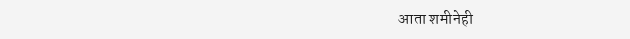आता शमीनेही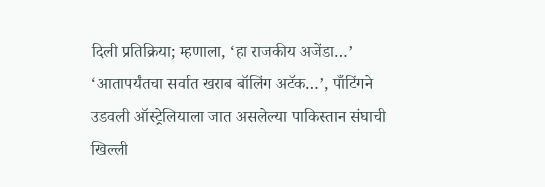दिली प्रतिक्रिया; म्हणाला, ‘हा राजकीय अजेंडा…’
‘आतापर्यंतचा सर्वात खराब बॉलिंग अटॅक…’, पाँटिंगने उडवली ऑस्ट्रेलियाला जात असलेल्या पाकिस्तान संघाची खिल्ली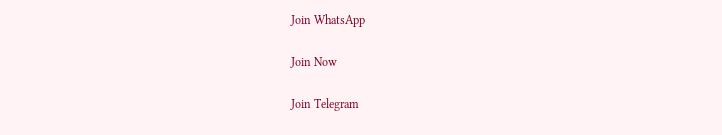Join WhatsApp

Join Now

Join Telegram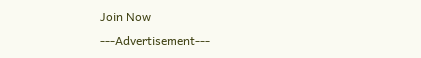Join Now
---Advertisement---